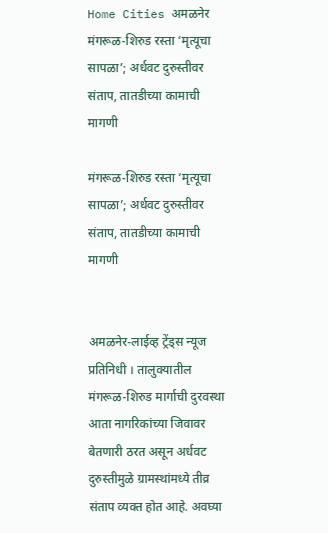Home Cities अमळनेर मंगरूळ-शिरुड रस्ता ‘मृत्यूचा सापळा’; अर्धवट दुरुस्तीवर संताप, तातडीच्या कामाची मागणी

मंगरूळ-शिरुड रस्ता ‘मृत्यूचा सापळा’; अर्धवट दुरुस्तीवर संताप, तातडीच्या कामाची मागणी


अमळनेर-लाईव्ह ट्रेंड्स न्यूज प्रतिनिधी । तालुक्यातील मंगरूळ-शिरुड मार्गाची दुरवस्था आता नागरिकांच्या जिवावर बेतणारी ठरत असून अर्धवट दुरुस्तीमुळे ग्रामस्थांमध्ये तीव्र संताप व्यक्त होत आहे. अवघ्या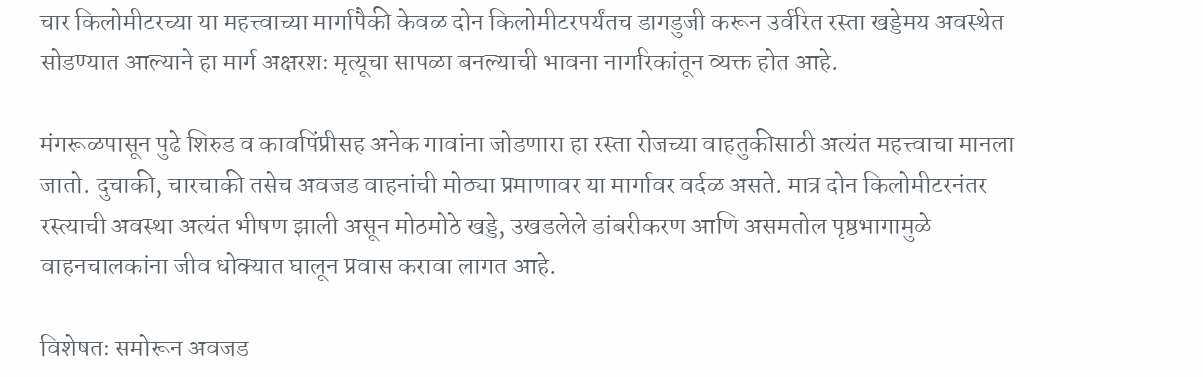चार किलोमीटरच्या या महत्त्वाच्या मार्गापैकी केवळ दोन किलोमीटरपर्यंतच डागडुजी करून उर्वरित रस्ता खड्डेमय अवस्थेत सोडण्यात आल्याने हा मार्ग अक्षरशः मृत्यूचा सापळा बनल्याची भावना नागरिकांतून व्यक्त होत आहे.

मंगरूळपासून पुढे शिरुड व कावपिंप्रीसह अनेक गावांना जोडणारा हा रस्ता रोजच्या वाहतुकीसाठी अत्यंत महत्त्वाचा मानला जातो. दुचाकी, चारचाकी तसेच अवजड वाहनांची मोठ्या प्रमाणावर या मार्गावर वर्दळ असते. मात्र दोन किलोमीटरनंतर रस्त्याची अवस्था अत्यंत भीषण झाली असून मोठमोठे खड्डे, उखडलेले डांबरीकरण आणि असमतोल पृष्ठभागामुळे वाहनचालकांना जीव धोक्यात घालून प्रवास करावा लागत आहे.

विशेषतः समोरून अवजड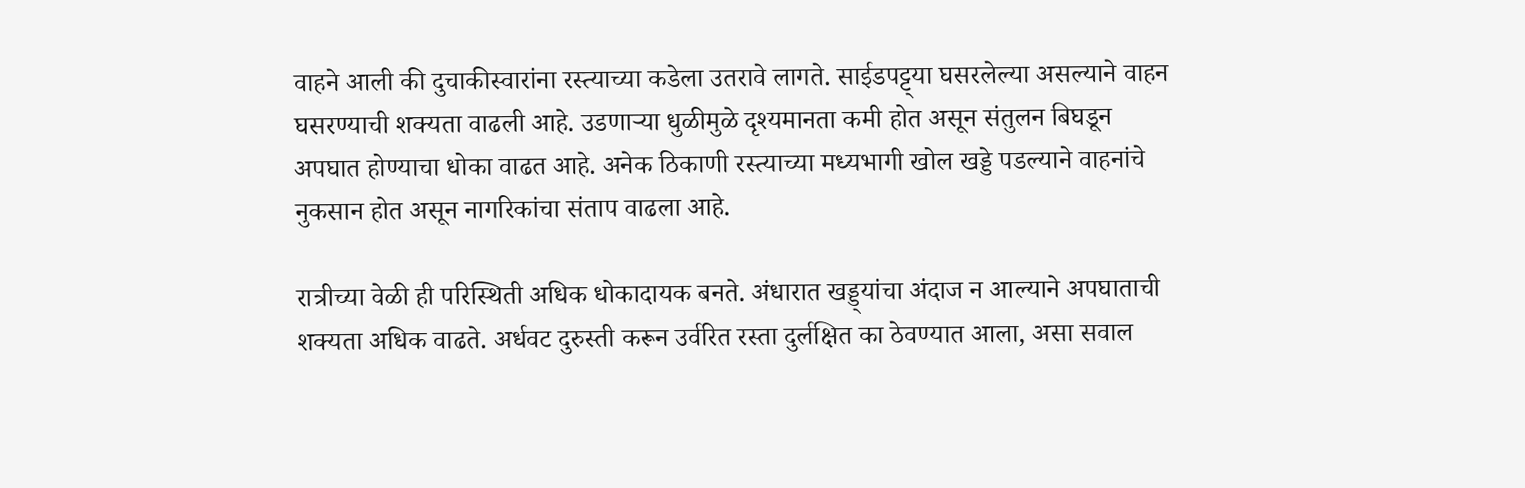वाहने आली की दुचाकीस्वारांना रस्त्याच्या कडेला उतरावे लागते. साईडपट्ट्या घसरलेल्या असल्याने वाहन घसरण्याची शक्यता वाढली आहे. उडणाऱ्या धुळीमुळे दृश्यमानता कमी होत असून संतुलन बिघडून अपघात होण्याचा धोका वाढत आहे. अनेक ठिकाणी रस्त्याच्या मध्यभागी खोल खड्डे पडल्याने वाहनांचे नुकसान होत असून नागरिकांचा संताप वाढला आहे.

रात्रीच्या वेळी ही परिस्थिती अधिक धोकादायक बनते. अंधारात खड्ड्यांचा अंदाज न आल्याने अपघाताची शक्यता अधिक वाढते. अर्धवट दुरुस्ती करून उर्वरित रस्ता दुर्लक्षित का ठेवण्यात आला, असा सवाल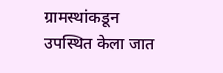ग्रामस्थांकडून उपस्थित केला जात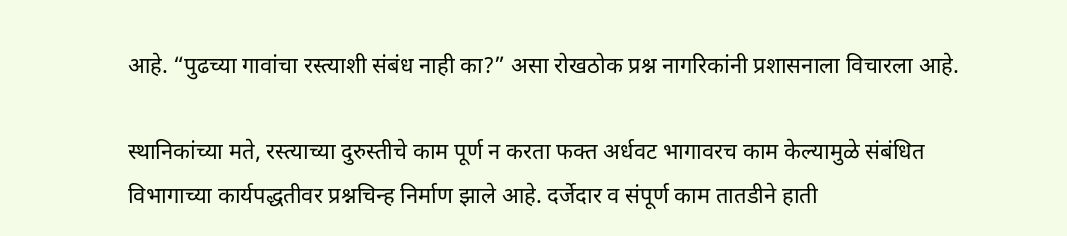आहे. “पुढच्या गावांचा रस्त्याशी संबंध नाही का?” असा रोखठोक प्रश्न नागरिकांनी प्रशासनाला विचारला आहे.

स्थानिकांच्या मते, रस्त्याच्या दुरुस्तीचे काम पूर्ण न करता फक्त अर्धवट भागावरच काम केल्यामुळे संबंधित विभागाच्या कार्यपद्धतीवर प्रश्नचिन्ह निर्माण झाले आहे. दर्जेदार व संपूर्ण काम तातडीने हाती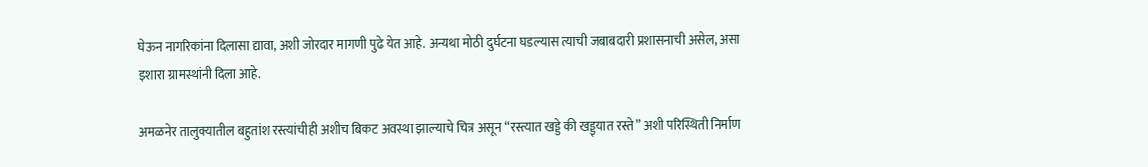घेऊन नागरिकांना दिलासा द्यावा, अशी जोरदार मागणी पुढे येत आहे. अन्यथा मोठी दुर्घटना घडल्यास त्याची जबाबदारी प्रशासनाची असेल, असा इशारा ग्रामस्थांनी दिला आहे.

अमळनेर तालुक्यातील बहुतांश रस्त्यांचीही अशीच बिकट अवस्था झाल्याचे चित्र असून “रस्त्यात खड्डे की खड्ड्यात रस्ते” अशी परिस्थिती निर्माण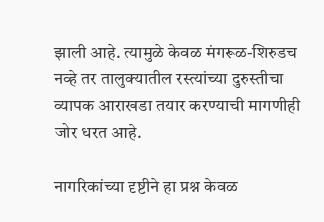झाली आहे. त्यामुळे केवळ मंगरूळ-शिरुडच नव्हे तर तालुक्यातील रस्त्यांच्या दुरुस्तीचा व्यापक आराखडा तयार करण्याची मागणीही जोर धरत आहे.

नागरिकांच्या दृष्टीने हा प्रश्न केवळ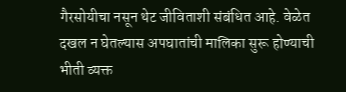गैरसोयीचा नसून थेट जीविताशी संबंधित आहे. वेळेत दखल न घेतल्यास अपघातांची मालिका सुरू होण्याची भीती व्यक्त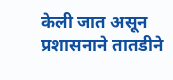केली जात असून प्रशासनाने तातडीने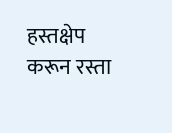हस्तक्षेप करून रस्ता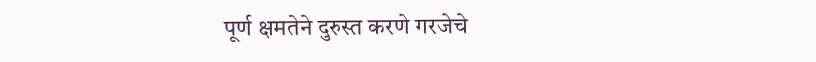पूर्ण क्षमतेने दुरुस्त करणे गरजेचे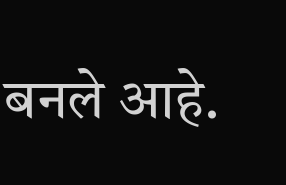बनले आहे.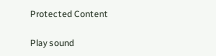Protected Content

Play sound